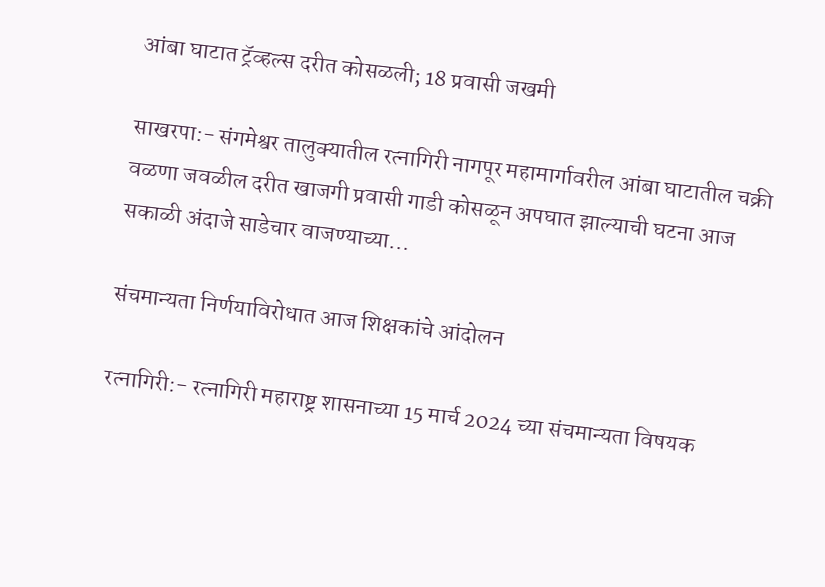आंबा घाटात ट्रॅव्हल्स दरीत कोसळली; 18 प्रवासी जखमी

साखरपा:- संगमेश्वर तालुक्यातील रत्नागिरी नागपूर महामार्गावरील आंबा घाटातील चक्री वळणा जवळील दरीत खाजगी प्रवासी गाडी कोसळून अपघात झाल्याची घटना आज सकाळी अंदाजे साडेचार वाजण्याच्या...

संचमान्यता निर्णयाविरोधात आज शिक्षकांचे आंदोलन

रत्नागिरी:- रत्नागिरी महाराष्ट्र शासनाच्या 15 मार्च 2024 च्या संचमान्यता विषयक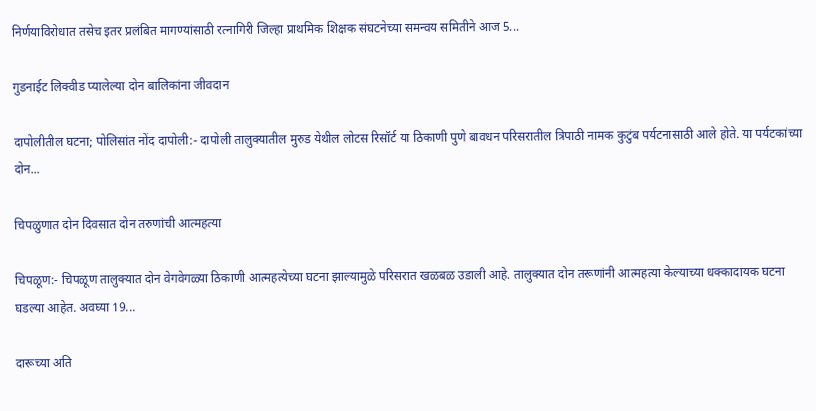निर्णयाविरोधात तसेच इतर प्रलंबित मागण्यांसाठी रत्नागिरी जिल्हा प्राथमिक शिक्षक संघटनेच्या समन्वय समितीने आज 5...

गुडनाईट लिक्वीड प्यालेल्या दोन बालिकांना जीवदान

दापोलीतील घटना; पोलिसांत नोंद दापोली:- दापोली तालुक्यातील मुरुड येथील लोटस रिसॉर्ट या ठिकाणी पुणे बावधन परिसरातील त्रिपाठी नामक कुटुंब पर्यटनासाठी आले होते. या पर्यटकांच्या दोन...

चिपळुणात दोन दिवसात दोन तरुणांची आत्महत्या

चिपळूण:- चिपळूण तालुक्यात दोन वेगवेगळ्या ठिकाणी आत्महत्येच्या घटना झाल्यामुळे परिसरात खळबळ उडाली आहे. तालुक्यात दोन तरूणांनी आत्महत्या केल्याच्या धक्कादायक घटना घडल्या आहेत. अवघ्या 19...

दारूच्या अति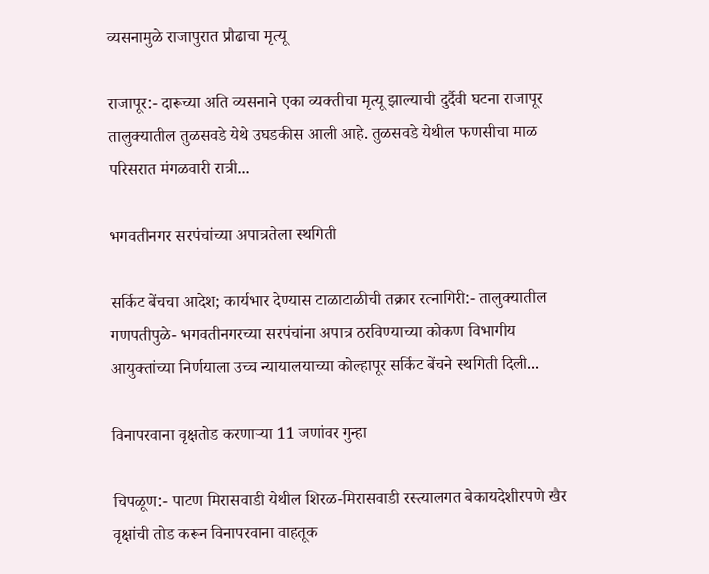व्यसनामुळे राजापुरात प्रौढाचा मृत्यू

राजापूर:- दारूच्या अति व्यसनाने एका व्यक्तीचा मृत्यू झाल्याची दुर्दैवी घटना राजापूर तालुक्यातील तुळसवडे येथे उघडकीस आली आहे. तुळसवडे येथील फणसीचा माळ परिसरात मंगळवारी रात्री...

भगवतीनगर सरपंचांच्या अपात्रतेला स्थगिती

सर्किट बेंचचा आदेश; कार्यभार देण्यास टाळाटाळीची तक्रार रत्नागिरी:- तालुक्यातील गणपतीपुळे- भगवतीनगरच्या सरपंचांना अपात्र ठरविण्याच्या कोकण विभागीय आयुक्तांच्या निर्णयाला उच्च न्यायालयाच्या कोल्हापूर सर्किट बेंचने स्थगिती दिली...

विनापरवाना वृक्षतोड करणाऱ्या 11 जणांवर गुन्हा

चिपळूण:- पाटण मिरासवाडी येथील शिरळ-मिरासवाडी रस्त्यालगत बेकायदेशीरपणे खैर वृक्षांची तोड करून विनापरवाना वाहतूक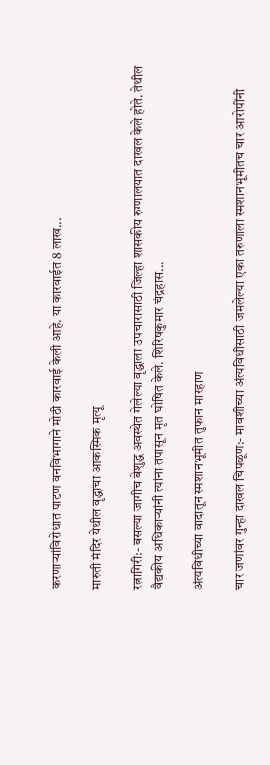करणाऱ्यांविरोधात पाटण वनविभागाने मोठी कारवाई केली आहे. या कारवाईत 8 लाख...

मारुती मंदिर येथील वृद्धाचा आकस्मिक मृत्यू

रत्नागिरी:- बसल्या जागीच बेशुद्ध अवस्थेत गेलेल्या वृद्धाला उपचारासाठी जिल्हा शासकीय रुग्णालयात दाखल केले होते. तेथील वैद्यकीय अधिकाऱ्यांनी त्यांना तपासून मृत घोषित केले. शिरिषकुमार चंद्रहास...

अंत्यविधीच्या वादातून स्मशानभूमीत तुफान मारहाण

चार जणांवर गुन्हा दाखल चिपळूण:- मावशीच्या अंत्यविधीसाठी जमलेल्या एका तरुणाला स्मशानभूमीतच चार आरोपींनी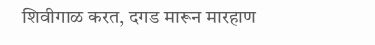शिवीगाळ करत, दगड मारून मारहाण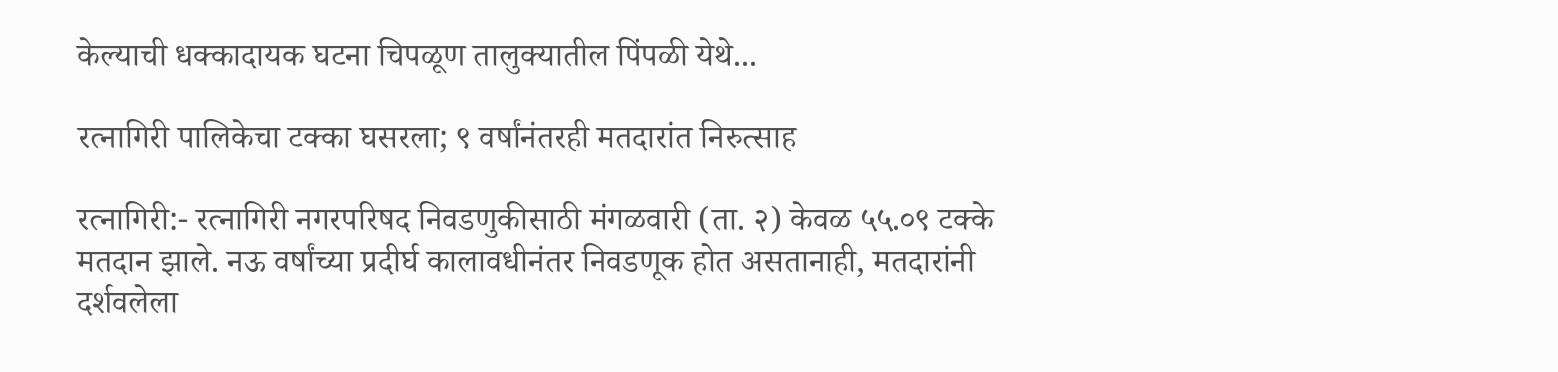केल्याची धक्कादायक घटना चिपळूण तालुक्यातील पिंपळी येथे...

रत्नागिरी पालिकेचा टक्का घसरला; ९ वर्षांनंतरही मतदारांत निरुत्साह

रत्नागिरी:- रत्नागिरी नगरपरिषद निवडणुकीसाठी मंगळवारी (ता. २) केवळ ५५.०९ टक्के मतदान झाले. नऊ वर्षांच्या प्रदीर्घ कालावधीनंतर निवडणूक होत असतानाही, मतदारांनी दर्शवलेला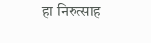हा निरुत्साह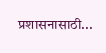प्रशासनासाठी...